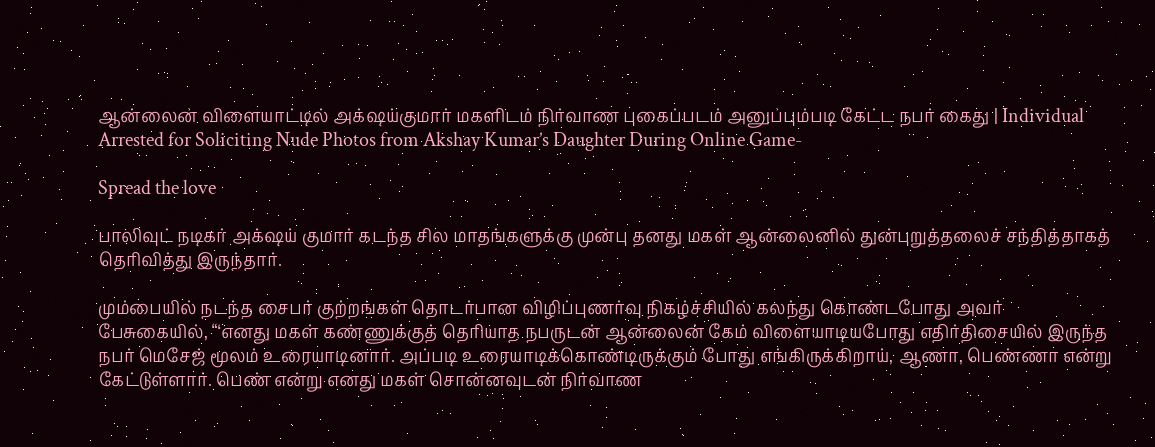ஆன்லைன் விளையாட்டில் அக்‌ஷய்குமார் மகளிடம் நிர்வாண புகைப்படம் அனுப்பும்படி கேட்ட நபர் கைது | Individual Arrested for Soliciting Nude Photos from Akshay Kumar’s Daughter During Online Game-

Spread the love

பாலிவுட் நடிகர் அக்‌ஷய் குமார் கடந்த சில மாதங்களுக்கு முன்பு தனது மகள் ஆன்லைனில் துன்புறுத்தலைச் சந்தித்தாகத் தெரிவித்து இருந்தார்.

மும்பையில் நடந்த சைபர் குற்றங்கள் தொடர்பான விழிப்புணர்வு நிகழ்ச்சியில் கலந்து கொண்டபோது அவர் பேசுகையில், “‘எனது மகள் கண்ணுக்குத் தெரியாத நபருடன் ஆன்லைன் கேம் விளையாடியபோது எதிர்திசையில் இருந்த நபர் மெசேஜ் மூலம் உரையாடினார். அப்படி உரையாடிக்கொண்டிருக்கும் போது எங்கிருக்கிறாய், ஆணா, பெண்ணா என்று கேட்டுள்ளார். பெண் என்று எனது மகள் சொன்னவுடன் நிர்வாண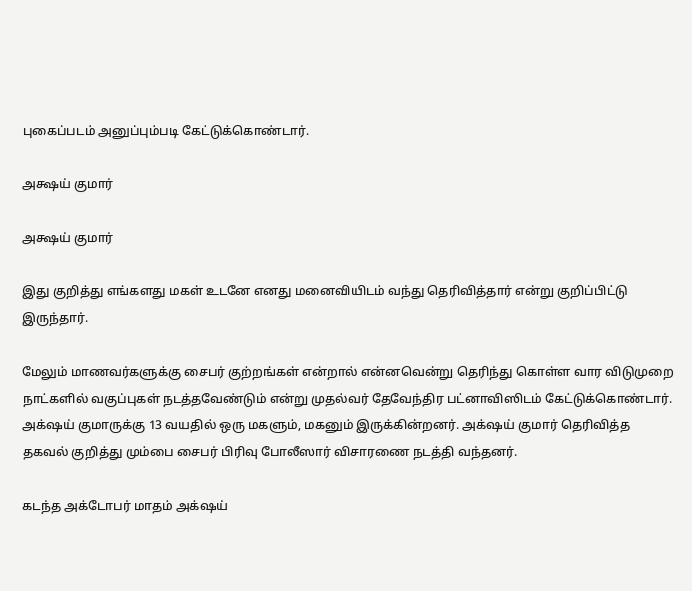புகைப்படம் அனுப்பும்படி கேட்டுக்கொண்டார்.

அக்ஷய் குமார்

அக்ஷய் குமார்

இது குறித்து எங்களது மகள் உடனே எனது மனைவியிடம் வந்து தெரிவித்தார் என்று குறிப்பிட்டு இருந்தார்.

மேலும் மாணவர்களுக்கு சைபர் குற்றங்கள் என்றால் என்னவென்று தெரிந்து கொள்ள வார விடுமுறை நாட்களில் வகுப்புகள் நடத்தவேண்டும் என்று முதல்வர் தேவேந்திர பட்னாவிஸிடம் கேட்டுக்கொண்டார். அக்‌ஷய் குமாருக்கு 13 வயதில் ஒரு மகளும், மகனும் இருக்கின்றனர். அக்‌ஷய் குமார் தெரிவித்த தகவல் குறித்து மும்பை சைபர் பிரிவு போலீஸார் விசாரணை நடத்தி வந்தனர்.

கடந்த அக்டோபர் மாதம் அக்‌ஷய்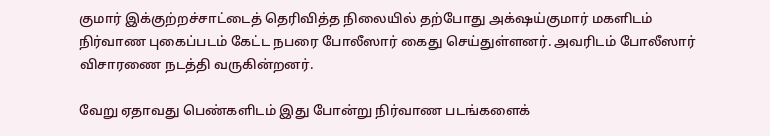குமார் இக்குற்றச்சாட்டைத் தெரிவித்த நிலையில் தற்போது அக்‌ஷய்குமார் மகளிடம் நிர்வாண புகைப்படம் கேட்ட நபரை போலீஸார் கைது செய்துள்ளனர். அவரிடம் போலீஸார் விசாரணை நடத்தி வருகின்றனர்.

வேறு ஏதாவது பெண்களிடம் இது போன்று நிர்வாண படங்களைக்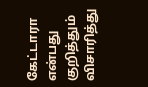கேட்டாரா என்பது குறித்தும் விசாரித்து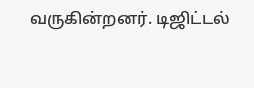வருகின்றனர். டிஜிட்டல்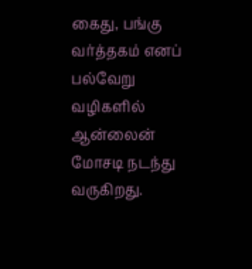கைது, பங்கு வர்த்தகம் எனப் பல்வேறு வழிகளில் ஆன்லைன் மோசடி நடந்து வருகிறது.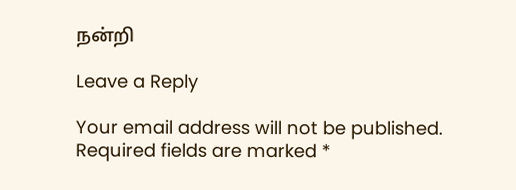நன்றி

Leave a Reply

Your email address will not be published. Required fields are marked *